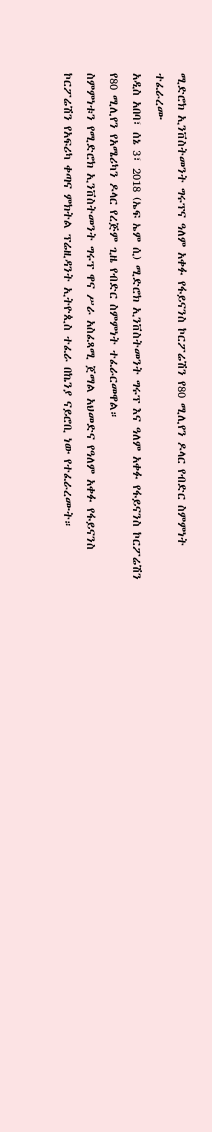ሚድሮክ ኢንቨስትመንት ግሩፕና ዓለም አቀፉ የፋይናንስ ኮርፖሬሽን የ80 ሚሊየን ዶላር የብድር ስምምነት ተፈራረሙ
አዲስ አበባ፣ ሰኔ 3፣ 2018 (ኤፍ ኤም ሲ) ሚድሮክ ኢንቨስትመንት ግሩፕ እና ዓለም አቀፉ የፋይናንስ ኮርፖሬሽን የ80 ሚሊየን የአሜሪካን ዶላር የረጅም ጊዜ የብድር ስምምነት ተፈራርመዋል።
ስምምነቱን የሚድሮክ ኢንቨስትመንት ግሩፕ ዋና ሥራ አስፈጻሚ ጀማል አህመድና የዓለም አቀፉ የፋይናንስ ኮርፖሬሽን የአፍሪካ ቀጣና ምክትል ፕሬዚዳንት ኢትዮጲስ ተፈራ በኬንያ ናይሮቢ ነው የተፈራረሙት።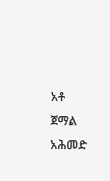አቶ ጀማል አሕመድ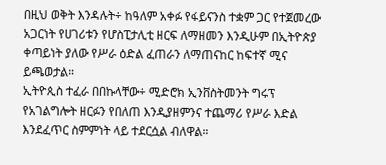በዚህ ወቅት እንዳሉት÷ ከዓለም አቀፉ የፋይናንስ ተቋም ጋር የተጀመረው አጋርነት የሀገሪቱን የሆስፒታሊቲ ዘርፍ ለማዘመን እንዲሁም በኢትዮጵያ ቀጣይነት ያለው የሥራ ዕድል ፈጠራን ለማጠናከር ከፍተኛ ሚና ይጫወታል።
ኢትዮጲስ ተፈራ በበኩላቸው÷ ሚድሮክ ኢንቨስትመንት ግሩፕ የአገልግሎት ዘርፉን የበለጠ እንዲያዘምንና ተጨማሪ የሥራ እድል እንደፈጥር ስምምነት ላይ ተደርሷል ብለዋል።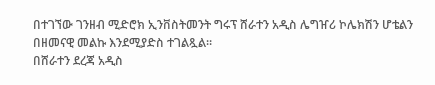በተገኘው ገንዘብ ሚድሮክ ኢንቨስትመንት ግሩፕ ሸራተን አዲስ ሌግዠሪ ኮሌክሽን ሆቴልን በዘመናዊ መልኩ እንደሚያድስ ተገልጿል።
በሸራተን ደረጃ አዲስ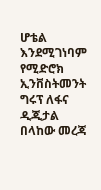ሆቴል እንደሚገነባም የሚድሮክ ኢንቨስትመንት ግሩፕ ለፋና ዲጂታል በላከው መረጃ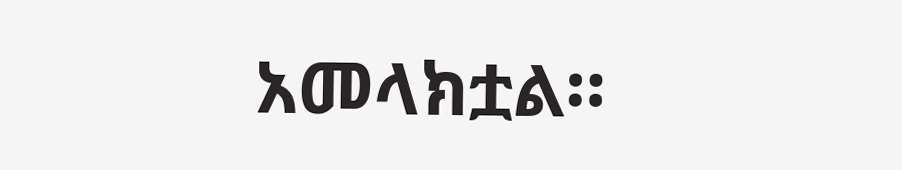አመላክቷል።